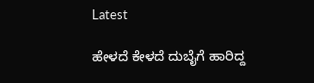Latest

ಹೇಳದೆ ಕೇಳದೆ ದುಬೈಗೆ ಹಾರಿದ್ದ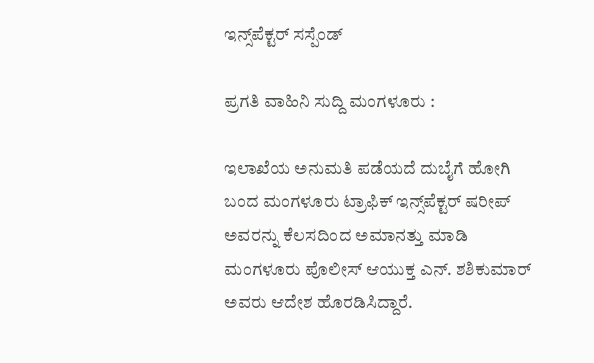ಇನ್ಸ್‌ಪೆಕ್ಟರ್ ಸಸ್ಪೆಂಡ್

ಪ್ರಗತಿ ವಾಹಿನಿ ಸುದ್ದಿ ಮಂಗಳೂರು :

ಇಲಾಖೆಯ ಅನುಮತಿ ಪಡೆಯದೆ ದುಬೈಗೆ ಹೋಗಿ ಬಂದ ಮಂಗಳೂರು ಟ್ರಾಫಿಕ್ ಇನ್ಸ್‌ಪೆಕ್ಟರ್ ಷರೀಪ್ ಅವರನ್ನು ಕೆಲಸದಿಂದ ಅಮಾನತ್ತು ಮಾಡಿ ಮಂಗಳೂರು ಪೊಲೀಸ್ ಆಯುಕ್ತ ಎನ್. ಶಶಿಕುಮಾರ್ ಅವರು ಆದೇಶ ಹೊರಡಿಸಿದ್ದಾರೆ.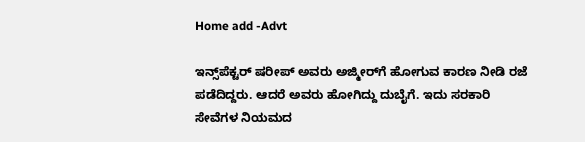Home add -Advt

ಇನ್ಸ್‌ಪೆಕ್ಟರ್ ಷರೀಪ್ ಅವರು ಅಜ್ಮೀರ್‌ಗೆ ಹೋಗುವ ಕಾರಣ ನೀಡಿ ರಜೆ ಪಡೆದಿದ್ದರು. ಆದರೆ ಅವರು ಹೋಗಿದ್ದು ದುಬೈಗೆ. ಇದು ಸರಕಾರಿ ಸೇವೆಗಳ ನಿಯಮದ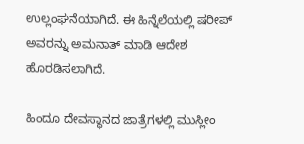ಉಲ್ಲಂಘನೆಯಾಗಿದೆ. ಈ ಹಿನ್ನೆಲೆಯಲ್ಲಿ ಷರೀಪ್ ಅವರನ್ನು ಅಮನಾತ್ ಮಾಡಿ ಆದೇಶ ಹೊರಡಿಸಲಾಗಿದೆ.

ಹಿಂದೂ ದೇವಸ್ಥಾನದ ಜಾತ್ರೆಗಳಲ್ಲಿ ಮುಸ್ಲೀಂ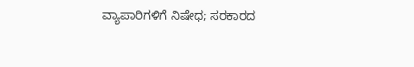ವ್ಯಾಪಾರಿಗಳಿಗೆ ನಿಷೇಧ; ಸರಕಾರದ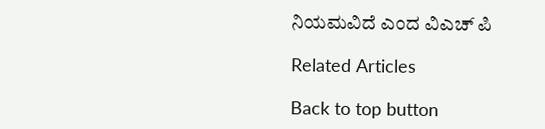ನಿಯಮವಿದೆ ಎಂದ ವಿಎಚ್ ಪಿ

Related Articles

Back to top button